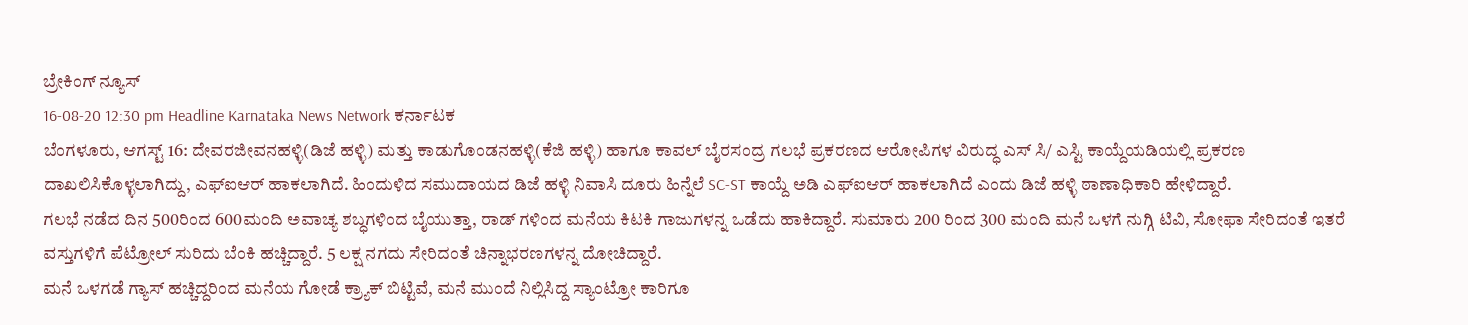ಬ್ರೇಕಿಂಗ್ ನ್ಯೂಸ್
16-08-20 12:30 pm Headline Karnataka News Network ಕರ್ನಾಟಕ
ಬೆಂಗಳೂರು, ಆಗಸ್ಟ್ 16: ದೇವರಜೀವನಹಳ್ಳಿ(ಡಿಜೆ ಹಳ್ಳಿ) ಮತ್ತು ಕಾಡುಗೊಂಡನಹಳ್ಳಿ(ಕೆಜಿ ಹಳ್ಳಿ) ಹಾಗೂ ಕಾವಲ್ ಬೈರಸಂದ್ರ ಗಲಭೆ ಪ್ರಕರಣದ ಆರೋಪಿಗಳ ವಿರುದ್ಧ ಎಸ್ ಸಿ/ ಎಸ್ಟಿ ಕಾಯ್ದೆಯಡಿಯಲ್ಲಿ ಪ್ರಕರಣ ದಾಖಲಿಸಿಕೊಳ್ಳಲಾಗಿದ್ದು, ಎಫ್ಐಆರ್ ಹಾಕಲಾಗಿದೆ. ಹಿಂದುಳಿದ ಸಮುದಾಯದ ಡಿಜೆ ಹಳ್ಳಿ ನಿವಾಸಿ ದೂರು ಹಿನ್ನೆಲೆ SC-ST ಕಾಯ್ದೆ ಅಡಿ ಎಫ್ಐಆರ್ ಹಾಕಲಾಗಿದೆ ಎಂದು ಡಿಜೆ ಹಳ್ಳಿ ಠಾಣಾಧಿಕಾರಿ ಹೇಳಿದ್ದಾರೆ.
ಗಲಭೆ ನಡೆದ ದಿನ 500ರಿಂದ 600ಮಂದಿ ಅವಾಚ್ಯ ಶಬ್ಧಗಳಿಂದ ಬೈಯುತ್ತಾ, ರಾಡ್ ಗಳಿಂದ ಮನೆಯ ಕಿಟಕಿ ಗಾಜುಗಳನ್ನ ಒಡೆದು ಹಾಕಿದ್ದಾರೆ. ಸುಮಾರು 200 ರಿಂದ 300 ಮಂದಿ ಮನೆ ಒಳಗೆ ನುಗ್ಗಿ ಟಿವಿ, ಸೋಫಾ ಸೇರಿದಂತೆ ಇತರೆ ವಸ್ತುಗಳಿಗೆ ಪೆಟ್ರೋಲ್ ಸುರಿದು ಬೆಂಕಿ ಹಚ್ಚಿದ್ದಾರೆ. 5 ಲಕ್ಷ ನಗದು ಸೇರಿದಂತೆ ಚಿನ್ನಾಭರಣಗಳನ್ನ ದೋಚಿದ್ದಾರೆ.
ಮನೆ ಒಳಗಡೆ ಗ್ಯಾಸ್ ಹಚ್ಚಿದ್ದರಿಂದ ಮನೆಯ ಗೋಡೆ ಕ್ರ್ಯಾಕ್ ಬಿಟ್ಟಿವೆ, ಮನೆ ಮುಂದೆ ನಿಲ್ಲಿಸಿದ್ದ ಸ್ಯಾಂಟ್ರೋ ಕಾರಿಗೂ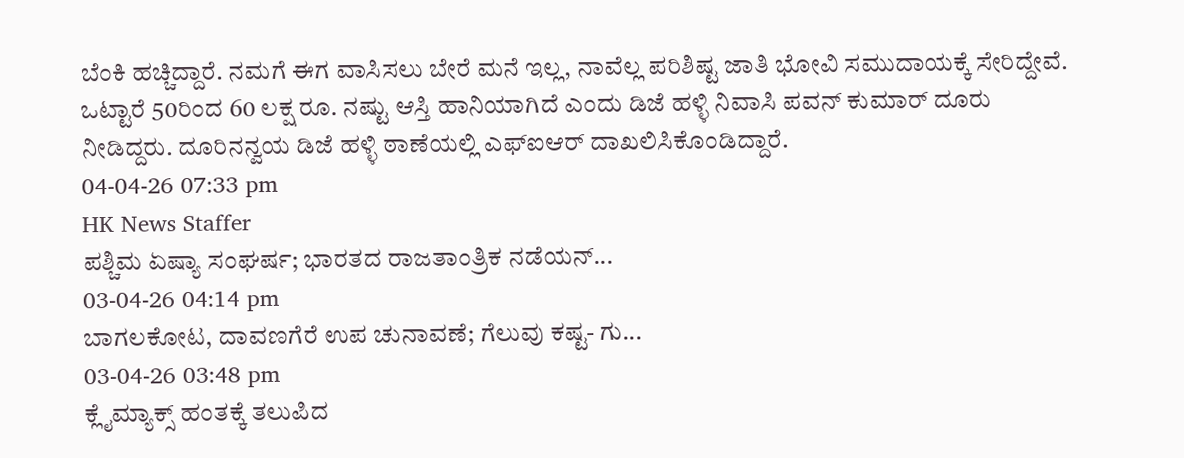ಬೆಂಕಿ ಹಚ್ಚಿದ್ದಾರೆ. ನಮಗೆ ಈಗ ವಾಸಿಸಲು ಬೇರೆ ಮನೆ ಇಲ್ಲ, ನಾವೆಲ್ಲ ಪರಿಶಿಷ್ಟ ಜಾತಿ ಭೋವಿ ಸಮುದಾಯಕ್ಕೆ ಸೇರಿದ್ದೇವೆ. ಒಟ್ಟಾರೆ 50ರಿಂದ 60 ಲಕ್ಷ ರೂ. ನಷ್ಟು ಆಸ್ತಿ ಹಾನಿಯಾಗಿದೆ ಎಂದು ಡಿಜೆ ಹಳ್ಳಿ ನಿವಾಸಿ ಪವನ್ ಕುಮಾರ್ ದೂರು ನೀಡಿದ್ದರು. ದೂರಿನನ್ವಯ ಡಿಜೆ ಹಳ್ಳಿ ಠಾಣೆಯಲ್ಲಿ ಎಫ್ಐಆರ್ ದಾಖಲಿಸಿಕೊಂಡಿದ್ದಾರೆ.
04-04-26 07:33 pm
HK News Staffer
ಪಶ್ಚಿಮ ಏಷ್ಯಾ ಸಂಘರ್ಷ; ಭಾರತದ ರಾಜತಾಂತ್ರಿಕ ನಡೆಯನ್...
03-04-26 04:14 pm
ಬಾಗಲಕೋಟ, ದಾವಣಗೆರೆ ಉಪ ಚುನಾವಣೆ; ಗೆಲುವು ಕಷ್ಟ- ಗು...
03-04-26 03:48 pm
ಕ್ಲೈಮ್ಯಾಕ್ಸ್ ಹಂತಕ್ಕೆ ತಲುಪಿದ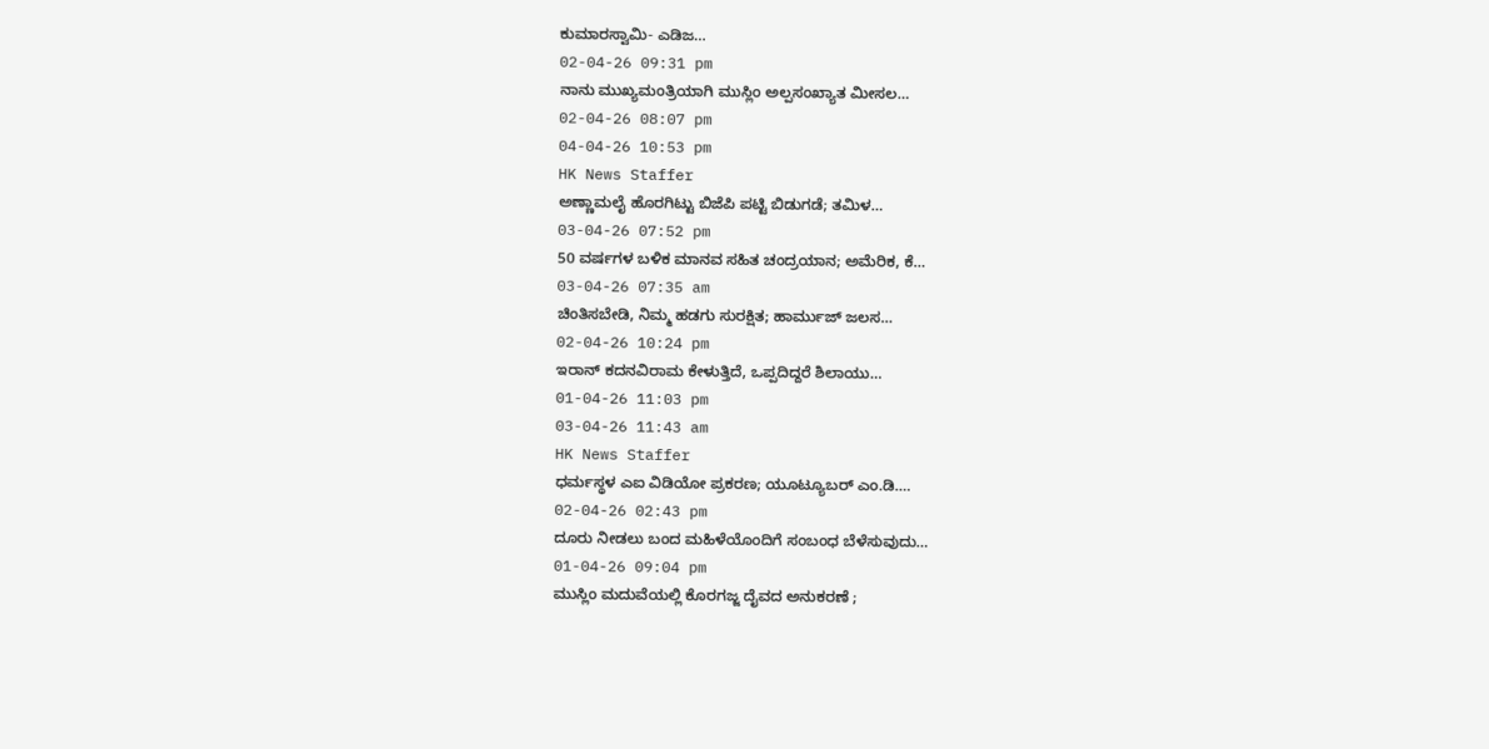ಕುಮಾರಸ್ವಾಮಿ- ಎಡಿಜ...
02-04-26 09:31 pm
ನಾನು ಮುಖ್ಯಮಂತ್ರಿಯಾಗಿ ಮುಸ್ಲಿಂ ಅಲ್ಪಸಂಖ್ಯಾತ ಮೀಸಲ...
02-04-26 08:07 pm
04-04-26 10:53 pm
HK News Staffer
ಅಣ್ಣಾಮಲೈ ಹೊರಗಿಟ್ಟು ಬಿಜೆಪಿ ಪಟ್ಟಿ ಬಿಡುಗಡೆ; ತಮಿಳ...
03-04-26 07:52 pm
50 ವರ್ಷಗಳ ಬಳಿಕ ಮಾನವ ಸಹಿತ ಚಂದ್ರಯಾನ; ಅಮೆರಿಕ, ಕೆ...
03-04-26 07:35 am
ಚಿಂತಿಸಬೇಡಿ, ನಿಮ್ಮ ಹಡಗು ಸುರಕ್ಷಿತ; ಹಾರ್ಮುಜ್ ಜಲಸ...
02-04-26 10:24 pm
ಇರಾನ್ ಕದನವಿರಾಮ ಕೇಳುತ್ತಿದೆ, ಒಪ್ಪದಿದ್ದರೆ ಶಿಲಾಯು...
01-04-26 11:03 pm
03-04-26 11:43 am
HK News Staffer
ಧರ್ಮಸ್ಥಳ ಎಐ ವಿಡಿಯೋ ಪ್ರಕರಣ; ಯೂಟ್ಯೂಬರ್ ಎಂ.ಡಿ....
02-04-26 02:43 pm
ದೂರು ನೀಡಲು ಬಂದ ಮಹಿಳೆಯೊಂದಿಗೆ ಸಂಬಂಧ ಬೆಳೆಸುವುದು...
01-04-26 09:04 pm
ಮುಸ್ಲಿಂ ಮದುವೆಯಲ್ಲಿ ಕೊರಗಜ್ಜ ದೈವದ ಅನುಕರಣೆ ;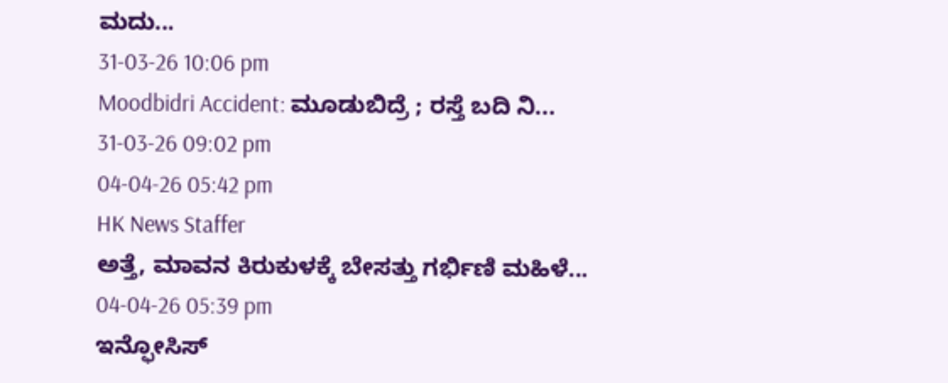ಮದು...
31-03-26 10:06 pm
Moodbidri Accident: ಮೂಡುಬಿದ್ರೆ ; ರಸ್ತೆ ಬದಿ ನಿ...
31-03-26 09:02 pm
04-04-26 05:42 pm
HK News Staffer
ಅತ್ತೆ, ಮಾವನ ಕಿರುಕುಳಕ್ಕೆ ಬೇಸತ್ತು ಗರ್ಭಿಣಿ ಮಹಿಳೆ...
04-04-26 05:39 pm
ಇನ್ಫೋಸಿಸ್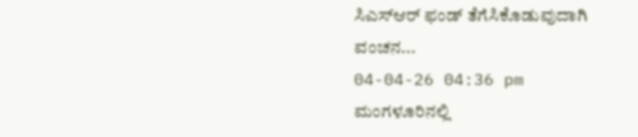ಸಿಎಸ್ಆರ್ ಫಂಡ್ ತೆಗೆಸಿಕೊಡುವುದಾಗಿ ವಂಚನ...
04-04-26 04:36 pm
ಮಂಗಳೂರಿನಲ್ಲಿ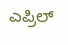ಎಪ್ರಿಲ್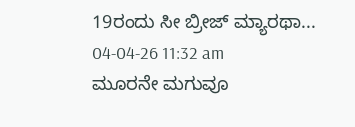19ರಂದು ಸೀ ಬ್ರೀಜ್ ಮ್ಯಾರಥಾ...
04-04-26 11:32 am
ಮೂರನೇ ಮಗುವೂ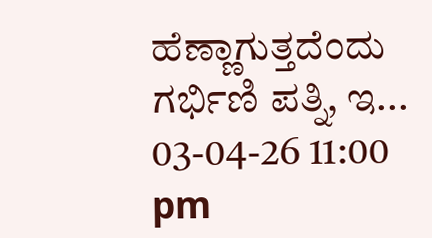ಹೆಣ್ಣಾಗುತ್ತದೆಂದು ಗರ್ಭಿಣಿ ಪತ್ನಿ, ಇ...
03-04-26 11:00 pm